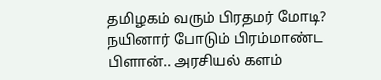தமிழகம் வரும் பிரதமர் மோடி? நயினார் போடும் பிரம்மாண்ட பிளான்.. அரசியல் களம்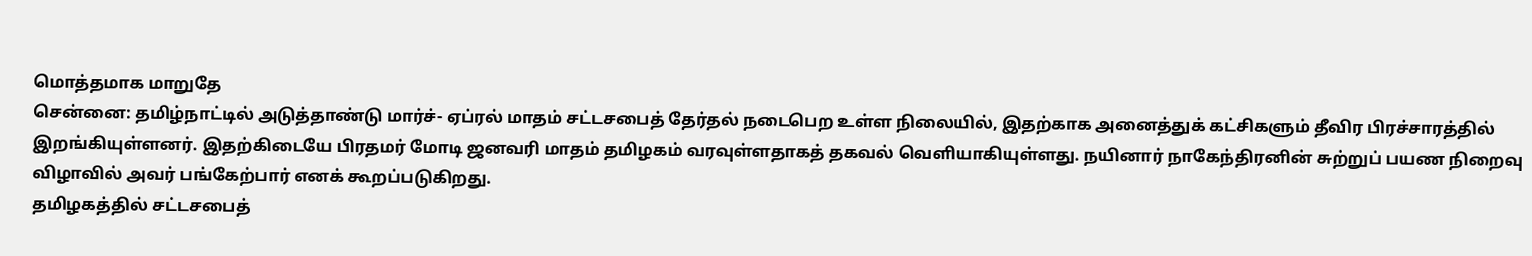மொத்தமாக மாறுதே
சென்னை: தமிழ்நாட்டில் அடுத்தாண்டு மார்ச்- ஏப்ரல் மாதம் சட்டசபைத் தேர்தல் நடைபெற உள்ள நிலையில், இதற்காக அனைத்துக் கட்சிகளும் தீவிர பிரச்சாரத்தில் இறங்கியுள்ளனர். இதற்கிடையே பிரதமர் மோடி ஜனவரி மாதம் தமிழகம் வரவுள்ளதாகத் தகவல் வெளியாகியுள்ளது. நயினார் நாகேந்திரனின் சுற்றுப் பயண நிறைவு விழாவில் அவர் பங்கேற்பார் எனக் கூறப்படுகிறது.
தமிழகத்தில் சட்டசபைத்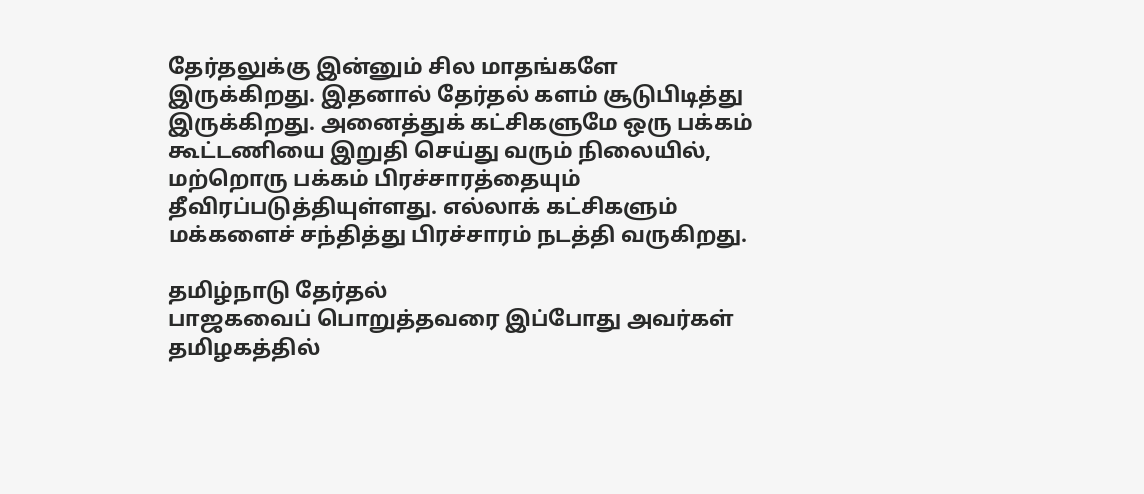தேர்தலுக்கு இன்னும் சில மாதங்களே இருக்கிறது. இதனால் தேர்தல் களம் சூடுபிடித்து இருக்கிறது. அனைத்துக் கட்சிகளுமே ஒரு பக்கம் கூட்டணியை இறுதி செய்து வரும் நிலையில், மற்றொரு பக்கம் பிரச்சாரத்தையும் தீவிரப்படுத்தியுள்ளது. எல்லாக் கட்சிகளும் மக்களைச் சந்தித்து பிரச்சாரம் நடத்தி வருகிறது.

தமிழ்நாடு தேர்தல்
பாஜகவைப் பொறுத்தவரை இப்போது அவர்கள் தமிழகத்தில்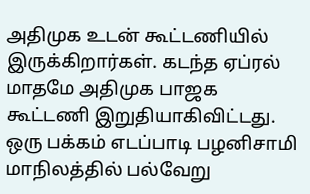அதிமுக உடன் கூட்டணியில் இருக்கிறார்கள். கடந்த ஏப்ரல் மாதமே அதிமுக பாஜக கூட்டணி இறுதியாகிவிட்டது. ஒரு பக்கம் எடப்பாடி பழனிசாமி மாநிலத்தில் பல்வேறு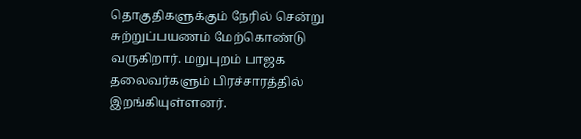தொகுதிகளுக்கும் நேரில் சென்று சுற்றுப்பயணம் மேற்கொண்டு வருகிறார். மறுபுறம் பாஜக தலைவர்களும் பிரச்சாரத்தில் இறங்கியுள்ளனர்.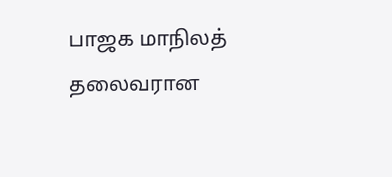பாஜக மாநிலத் தலைவரான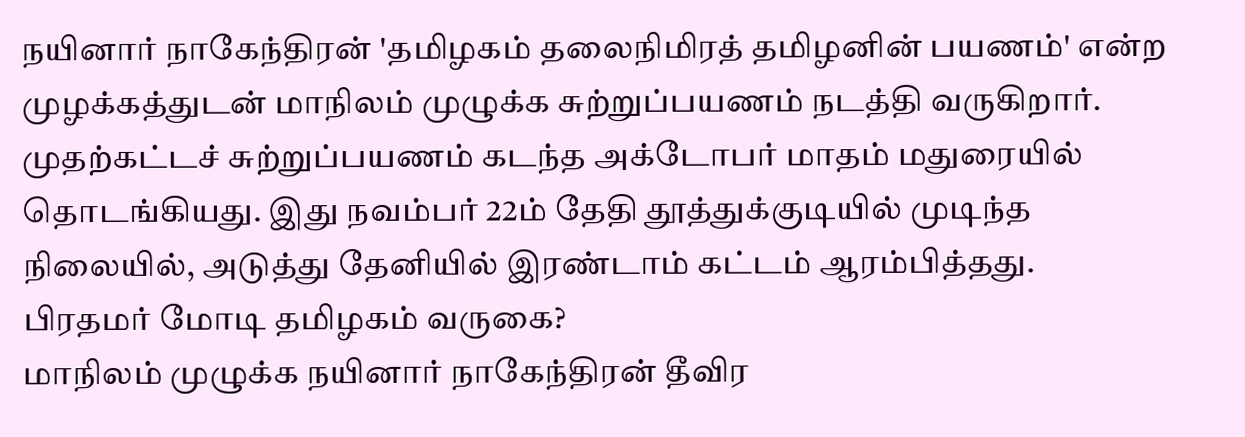நயினார் நாகேந்திரன் 'தமிழகம் தலைநிமிரத் தமிழனின் பயணம்' என்ற முழக்கத்துடன் மாநிலம் முழுக்க சுற்றுப்பயணம் நடத்தி வருகிறார். முதற்கட்டச் சுற்றுப்பயணம் கடந்த அக்டோபர் மாதம் மதுரையில் தொடங்கியது. இது நவம்பர் 22ம் தேதி தூத்துக்குடியில் முடிந்த நிலையில், அடுத்து தேனியில் இரண்டாம் கட்டம் ஆரம்பித்தது.
பிரதமர் மோடி தமிழகம் வருகை?
மாநிலம் முழுக்க நயினார் நாகேந்திரன் தீவிர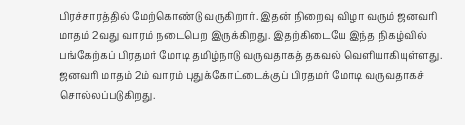பிரச்சாரத்தில் மேற்கொண்டு வருகிறார். இதன் நிறைவு விழா வரும் ஜனவரி மாதம் 2வது வாரம் நடைபெற இருக்கிறது. இதற்கிடையே இந்த நிகழ்வில் பங்கேற்கப் பிரதமர் மோடி தமிழ்நாடு வருவதாகத் தகவல் வெளியாகியுள்ளது. ஜனவரி மாதம் 2ம் வாரம் புதுக்கோட்டைக்குப் பிரதமர் மோடி வருவதாகச் சொல்லப்படுகிறது.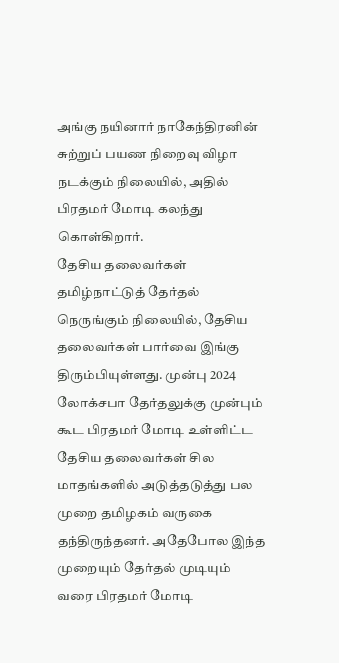அங்கு நயினார் நாகேந்திரனின் சுற்றுப் பயண நிறைவு விழா நடக்கும் நிலையில், அதில் பிரதமர் மோடி கலந்து கொள்கிறார்.
தேசிய தலைவர்கள்
தமிழ்நாட்டுத் தேர்தல் நெருங்கும் நிலையில், தேசிய தலைவர்கள் பார்வை இங்கு திரும்பியுள்ளது. முன்பு 2024 லோக்சபா தேர்தலுக்கு முன்பும் கூட பிரதமர் மோடி உள்ளிட்ட தேசிய தலைவர்கள் சில மாதங்களில் அடுத்தடுத்து பல முறை தமிழகம் வருகை தந்திருந்தனர். அதேபோல இந்த முறையும் தேர்தல் முடியும் வரை பிரதமர் மோடி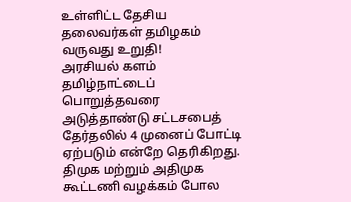உள்ளிட்ட தேசிய தலைவர்கள் தமிழகம் வருவது உறுதி!
அரசியல் களம்
தமிழ்நாட்டைப் பொறுத்தவரை அடுத்தாண்டு சட்டசபைத் தேர்தலில் 4 முனைப் போட்டி ஏற்படும் என்றே தெரிகிறது. திமுக மற்றும் அதிமுக கூட்டணி வழக்கம் போல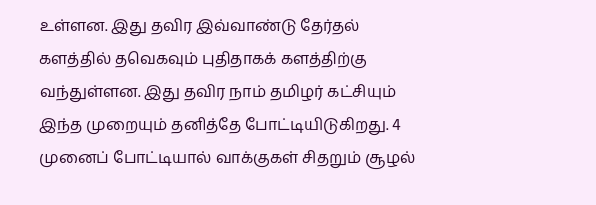உள்ளன. இது தவிர இவ்வாண்டு தேர்தல் களத்தில் தவெகவும் புதிதாகக் களத்திற்கு வந்துள்ளன. இது தவிர நாம் தமிழர் கட்சியும் இந்த முறையும் தனித்தே போட்டியிடுகிறது. 4 முனைப் போட்டியால் வாக்குகள் சிதறும் சூழல்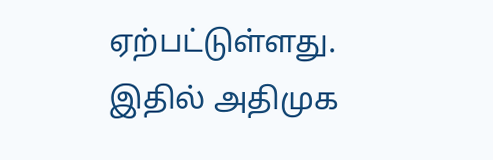ஏற்பட்டுள்ளது.
இதில் அதிமுக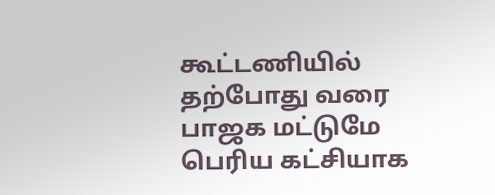கூட்டணியில் தற்போது வரை பாஜக மட்டுமே பெரிய கட்சியாக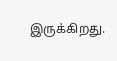இருக்கிறது.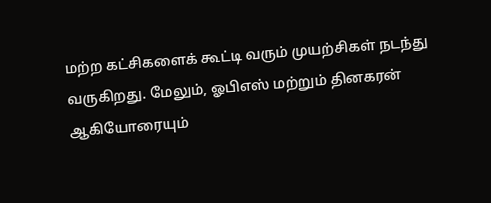மற்ற கட்சிகளைக் கூட்டி வரும் முயற்சிகள் நடந்து வருகிறது. மேலும், ஓபிஎஸ் மற்றும் தினகரன் ஆகியோரையும்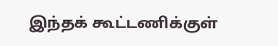இந்தக் கூட்டணிக்குள்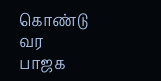கொண்டு வர பாஜக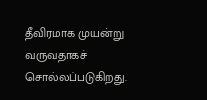தீவிரமாக முயன்று வருவதாகச் சொல்லப்படுகிறது.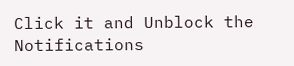Click it and Unblock the Notifications